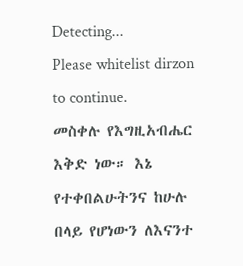Detecting...
Please whitelist dirzon to continue.
መስቀሉ የእግዚአብሔር እቅድ ነው። እኔ የተቀበልሁትንና ከሁሉ በላይ የሆነውን ለእናንተ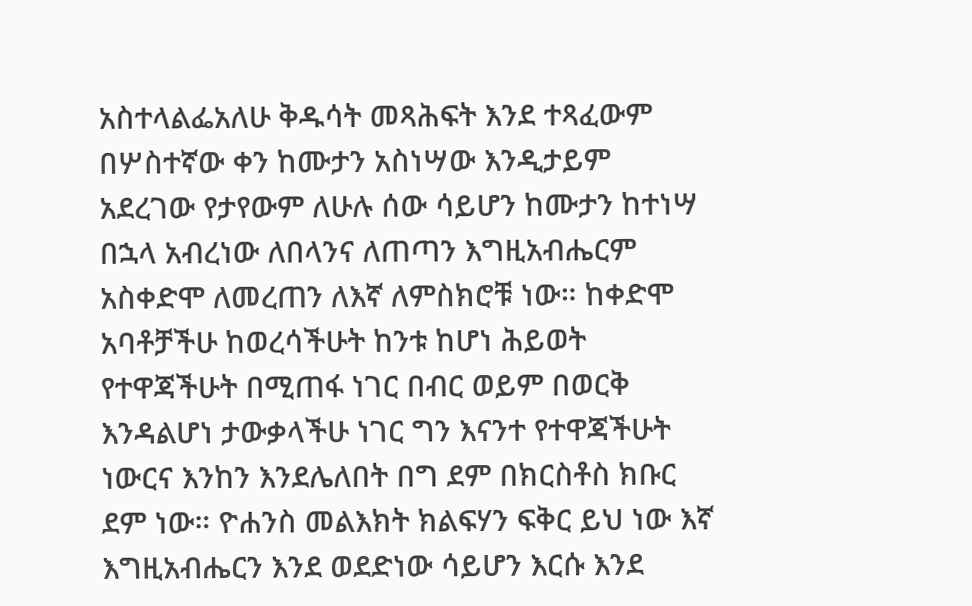አስተላልፌአለሁ ቅዱሳት መጻሕፍት እንደ ተጻፈውም በሦስተኛው ቀን ከሙታን አስነሣው እንዲታይም አደረገው የታየውም ለሁሉ ሰው ሳይሆን ከሙታን ከተነሣ በኋላ አብረነው ለበላንና ለጠጣን እግዚአብሔርም አስቀድሞ ለመረጠን ለእኛ ለምስክሮቹ ነው። ከቀድሞ አባቶቻችሁ ከወረሳችሁት ከንቱ ከሆነ ሕይወት የተዋጃችሁት በሚጠፋ ነገር በብር ወይም በወርቅ እንዳልሆነ ታውቃላችሁ ነገር ግን እናንተ የተዋጃችሁት ነውርና እንከን እንደሌለበት በግ ደም በክርስቶስ ክቡር ደም ነው። ዮሐንስ መልእክት ክልፍሃን ፍቅር ይህ ነው እኛ እግዚአብሔርን እንደ ወደድነው ሳይሆን እርሱ እንደ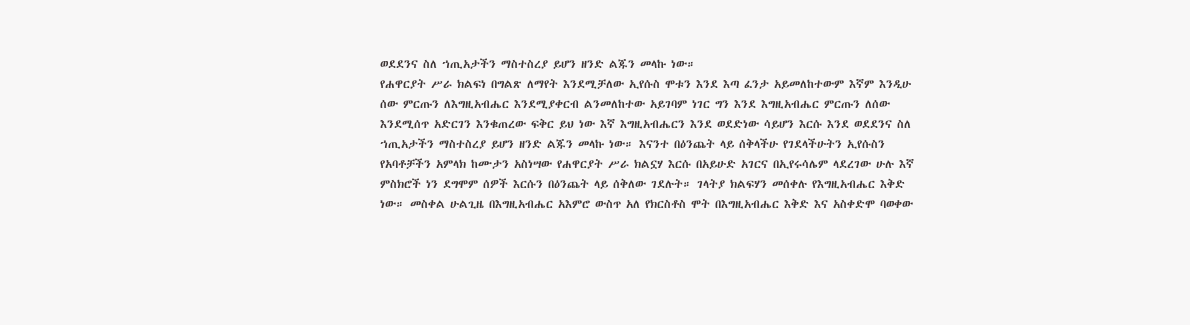ወደደንና ስለ ኀጢአታችን ማስተስረያ ይሆን ዘንድ ልጁን መላኩ ነው።
የሐዋርያት ሥራ ክልፍነ በግልጽ ለማየት እንደሚቻለው ኢየሱስ ሞቱን እንደ እጣ ፈንታ አይመለከተውም እኛም እንዲሁ ሰው ምርጡን ለእግዚአብሔር እንደሚያቀርብ ልንመለከተው አይገባም ነገር ግን እንደ እግዚአብሔር ምርጡን ለሰው እንደሚሰጥ አድርገን እንቁጠረው ፍቅር ይህ ነው እኛ እግዚአብሔርን እንደ ወደድነው ሳይሆን እርሱ እንደ ወደደንና ስለ ኀጢአታችን ማስተስረያ ይሆን ዘንድ ልጁን መላኩ ነው። እናንተ በዕንጨት ላይ ሰቅላችሁ የገደላችሁትን ኢየሱስን የአባቶቻችን አምላክ ከሙታን አስነሣው የሐዋርያት ሥራ ክልኗሃ እርሱ በአይሁድ አገርና በኢየሩሳሌም ላደረገው ሁሉ እኛ ምስክሮች ነን ደግሞም ሰዎች እርሱን በዕንጨት ላይ ሰቅለው ገደሉት። ገላትያ ክልፍሃን መሰቀሉ የእግዚአብሔር እቅድ ነው። መስቀል ሁልጊዜ በእግዚአብሔር አእምሮ ውስጥ አለ የክርስቶስ ሞት በእግዚአብሔር እቅድ እና አስቀድሞ ባወቀው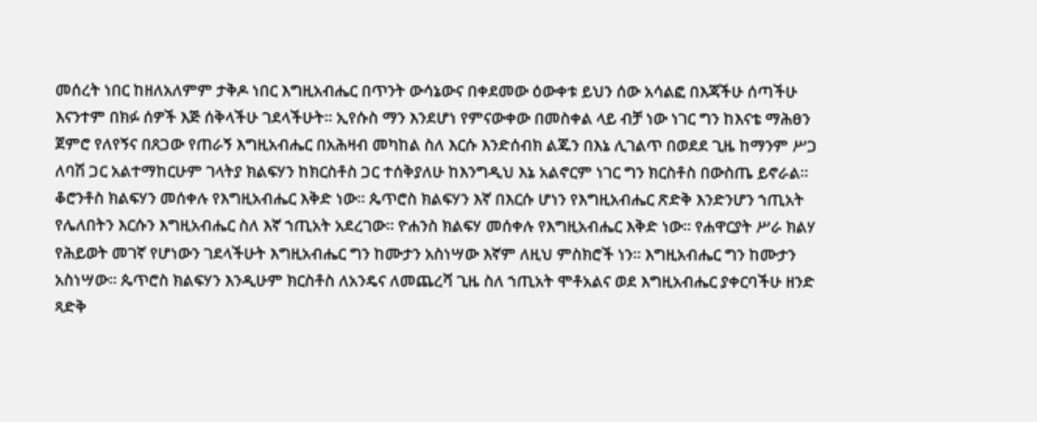መሰረት ነበር ከዘለአለምም ታቅዶ ነበር እግዚአብሔር በጥንት ውሳኔውና በቀደመው ዕውቀቱ ይህን ሰው አሳልፎ በእጃችሁ ሰጣችሁ እናንተም በክፉ ሰዎች እጅ ሰቅላችሁ ገደላችሁት። ኢየሱስ ማን እንደሆነ የምናውቀው በመስቀል ላይ ብቻ ነው ነገር ግን ከእናቴ ማሕፀን ጀምሮ የለየኝና በጸጋው የጠራኝ እግዚአብሔር በአሕዛብ መካከል ስለ እርሱ እንድሰብክ ልጁን በእኔ ሊገልጥ በወደደ ጊዜ ከማንም ሥጋ ለባሽ ጋር አልተማከርሁም ገላትያ ክልፍሃን ከክርስቶስ ጋር ተሰቅያለሁ ከእንግዲህ እኔ አልኖርም ነገር ግን ክርስቶስ በውስጤ ይኖራል። ቆሮንቶስ ክልፍሃን መሰቀሉ የእግዚአብሔር እቅድ ነው። ጴጥሮስ ክልፍሃን እኛ በእርሱ ሆነን የእግዚአብሔር ጽድቅ እንድንሆን ኀጢአት የሌለበትን እርሱን እግዚአብሔር ስለ እኛ ኀጢአት አደረገው። ዮሐንስ ክልፍሃ መሰቀሉ የእግዚአብሔር እቅድ ነው። የሐዋርያት ሥራ ክልሃ የሕይወት መገኛ የሆነውን ገደላችሁት እግዚአብሔር ግን ከሙታን አስነሣው እኛም ለዚህ ምስክሮች ነን። እግዚአብሔር ግን ከሙታን አስነሣው። ጴጥሮስ ክልፍሃን እንዲሁም ክርስቶስ ለአንዴና ለመጨረሻ ጊዜ ስለ ኀጢአት ሞቶአልና ወደ እግዚአብሔር ያቀርባችሁ ዘንድ ጻድቅ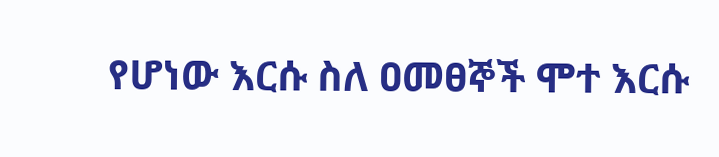የሆነው እርሱ ስለ ዐመፀኞች ሞተ እርሱ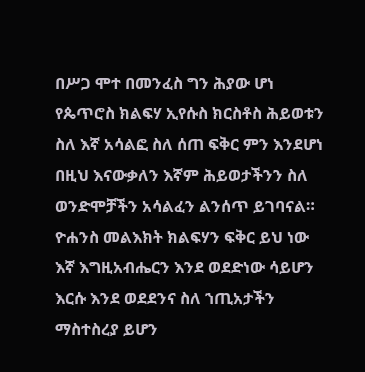በሥጋ ሞተ በመንፈስ ግን ሕያው ሆነ የጴጥሮስ ክልፍሃ ኢየሱስ ክርስቶስ ሕይወቱን ስለ እኛ አሳልፎ ስለ ሰጠ ፍቅር ምን እንደሆነ በዚህ እናውቃለን እኛም ሕይወታችንን ስለ ወንድሞቻችን አሳልፈን ልንሰጥ ይገባናል። ዮሐንስ መልእክት ክልፍሃን ፍቅር ይህ ነው እኛ እግዚአብሔርን እንደ ወደድነው ሳይሆን እርሱ እንደ ወደደንና ስለ ኀጢአታችን ማስተስረያ ይሆን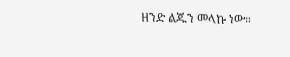ዘንድ ልጁን መላኩ ነው።